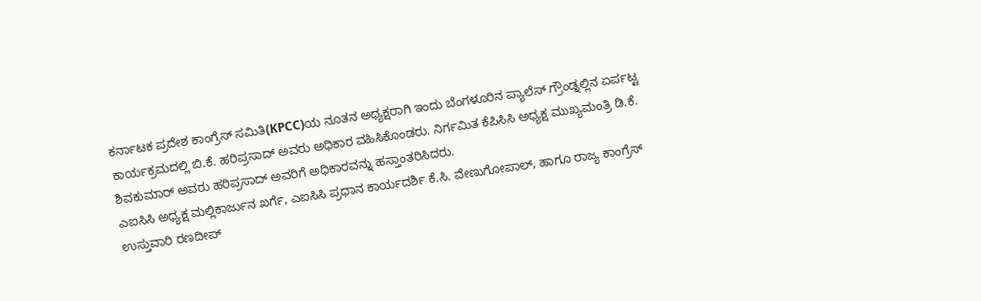ಕರ್ನಾಟಕ ಪ್ರದೇಶ ಕಾಂಗ್ರೆಸ್ ಸಮಿತಿ(KPCC)ಯ ನೂತನ ಅಧ್ಯಕ್ಷರಾಗಿ ಇಂದು ಬೆಂಗಳೂರಿನ ಪ್ಯಾಲೆಸ್ ಗ್ರೌಂಡ್ನಲ್ಲಿನ ಏರ್ಪಟ್ಟ ಕಾರ್ಯಕ್ರಮದಲ್ಲಿ ಬಿ.ಕೆ. ಹರಿಪ್ರಸಾದ್ ಅವರು ಅಧಿಕಾರ ವಹಿಸಿಕೊಂಡರು. ನಿರ್ಗಮಿತ ಕೆಪಿಸಿಸಿ ಅಧ್ಯಕ್ಷ ಮುಖ್ಯಮಂತ್ರಿ ಡಿ.ಕೆ. ಶಿವಕುಮಾರ್ ಅವರು ಹರಿಪ್ರಸಾದ್ ಅವರಿಗೆ ಅಧಿಕಾರವನ್ನು ಹಸ್ತಾಂತರಿಸಿದರು.
ಎಐಸಿಸಿ ಅಧ್ಯಕ್ಷ ಮಲ್ಲಿಕಾರ್ಜುನ ಖರ್ಗೆ, ಎಐಸಿಸಿ ಪ್ರಧಾನ ಕಾರ್ಯದರ್ಶಿ ಕೆ.ಸಿ. ವೇಣುಗೋಪಾಲ್, ಹಾಗೂ ರಾಜ್ಯ ಕಾಂಗ್ರೆಸ್ ಉಸ್ತುವಾರಿ ರಣದೀಪ್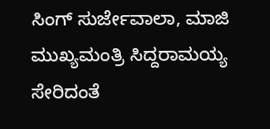ಸಿಂಗ್ ಸುರ್ಜೇವಾಲಾ, ಮಾಜಿ ಮುಖ್ಯಮಂತ್ರಿ ಸಿದ್ದರಾಮಯ್ಯ ಸೇರಿದಂತೆ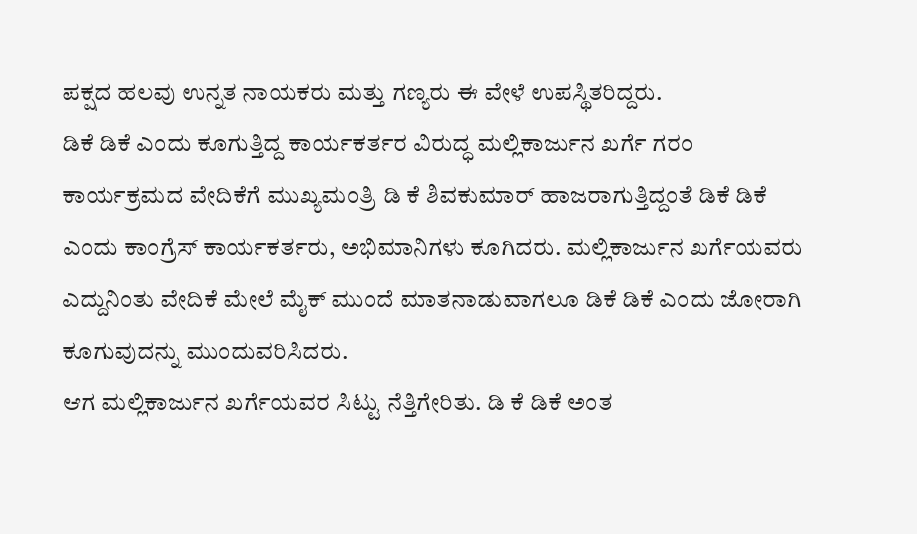ಪಕ್ಷದ ಹಲವು ಉನ್ನತ ನಾಯಕರು ಮತ್ತು ಗಣ್ಯರು ಈ ವೇಳೆ ಉಪಸ್ಥಿತರಿದ್ದರು.
ಡಿಕೆ ಡಿಕೆ ಎಂದು ಕೂಗುತ್ತಿದ್ದ ಕಾರ್ಯಕರ್ತರ ವಿರುದ್ಧ ಮಲ್ಲಿಕಾರ್ಜುನ ಖರ್ಗೆ ಗರಂ
ಕಾರ್ಯಕ್ರಮದ ವೇದಿಕೆಗೆ ಮುಖ್ಯಮಂತ್ರಿ ಡಿ ಕೆ ಶಿವಕುಮಾರ್ ಹಾಜರಾಗುತ್ತಿದ್ದಂತೆ ಡಿಕೆ ಡಿಕೆ ಎಂದು ಕಾಂಗ್ರೆಸ್ ಕಾರ್ಯಕರ್ತರು, ಅಭಿಮಾನಿಗಳು ಕೂಗಿದರು. ಮಲ್ಲಿಕಾರ್ಜುನ ಖರ್ಗೆಯವರು ಎದ್ದುನಿಂತು ವೇದಿಕೆ ಮೇಲೆ ಮೈಕ್ ಮುಂದೆ ಮಾತನಾಡುವಾಗಲೂ ಡಿಕೆ ಡಿಕೆ ಎಂದು ಜೋರಾಗಿ ಕೂಗುವುದನ್ನು ಮುಂದುವರಿಸಿದರು.
ಆಗ ಮಲ್ಲಿಕಾರ್ಜುನ ಖರ್ಗೆಯವರ ಸಿಟ್ಟು ನೆತ್ತಿಗೇರಿತು. ಡಿ ಕೆ ಡಿಕೆ ಅಂತ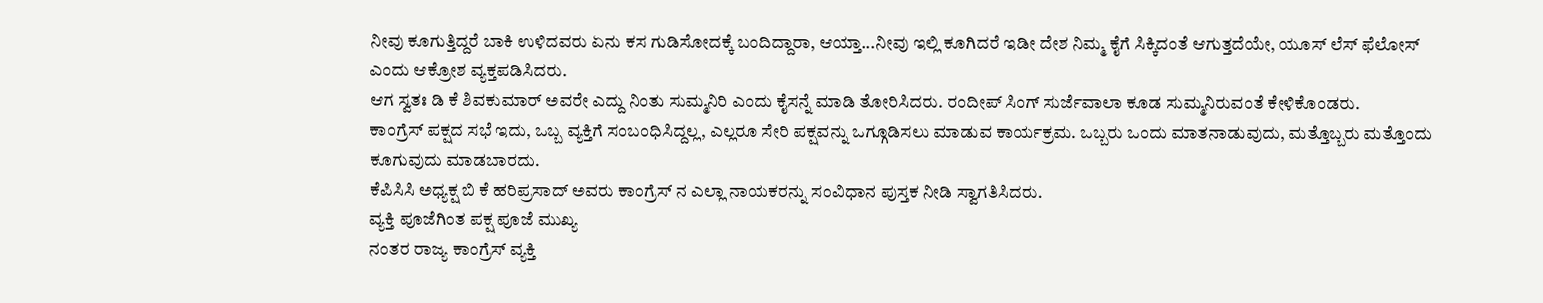ನೀವು ಕೂಗುತ್ತಿದ್ದರೆ ಬಾಕಿ ಉಳಿದವರು ಏನು ಕಸ ಗುಡಿಸೋದಕ್ಕೆ ಬಂದಿದ್ದಾರಾ, ಆಯ್ತಾ...ನೀವು ಇಲ್ಲಿ ಕೂಗಿದರೆ ಇಡೀ ದೇಶ ನಿಮ್ಮ ಕೈಗೆ ಸಿಕ್ಕಿದಂತೆ ಆಗುತ್ತದೆಯೇ, ಯೂಸ್ ಲೆಸ್ ಫೆಲೋಸ್ ಎಂದು ಆಕ್ರೋಶ ವ್ಯಕ್ತಪಡಿಸಿದರು.
ಆಗ ಸ್ವತಃ ಡಿ ಕೆ ಶಿವಕುಮಾರ್ ಅವರೇ ಎದ್ದು ನಿಂತು ಸುಮ್ಮನಿರಿ ಎಂದು ಕೈಸನ್ನೆ ಮಾಡಿ ತೋರಿಸಿದರು. ರಂದೀಪ್ ಸಿಂಗ್ ಸುರ್ಜೆವಾಲಾ ಕೂಡ ಸುಮ್ಮನಿರುವಂತೆ ಕೇಳಿಕೊಂಡರು.
ಕಾಂಗ್ರೆಸ್ ಪಕ್ಷದ ಸಭೆ ಇದು, ಒಬ್ಬ ವ್ಯಕ್ತಿಗೆ ಸಂಬಂಧಿಸಿದ್ದಲ್ಲ, ಎಲ್ಲರೂ ಸೇರಿ ಪಕ್ಷವನ್ನು ಒಗ್ಗೂಡಿಸಲು ಮಾಡುವ ಕಾರ್ಯಕ್ರಮ. ಒಬ್ಬರು ಒಂದು ಮಾತನಾಡುವುದು, ಮತ್ತೊಬ್ಬರು ಮತ್ತೊಂದು ಕೂಗುವುದು ಮಾಡಬಾರದು.
ಕೆಪಿಸಿಸಿ ಅಧ್ಯಕ್ಷ ಬಿ ಕೆ ಹರಿಪ್ರಸಾದ್ ಅವರು ಕಾಂಗ್ರೆಸ್ ನ ಎಲ್ಲಾ ನಾಯಕರನ್ನು ಸಂವಿಧಾನ ಪುಸ್ತಕ ನೀಡಿ ಸ್ವಾಗತಿಸಿದರು.
ವ್ಯಕ್ತಿ ಪೂಜೆಗಿಂತ ಪಕ್ಷ ಪೂಜೆ ಮುಖ್ಯ
ನಂತರ ರಾಜ್ಯ ಕಾಂಗ್ರೆಸ್ ವ್ಯಕ್ತಿ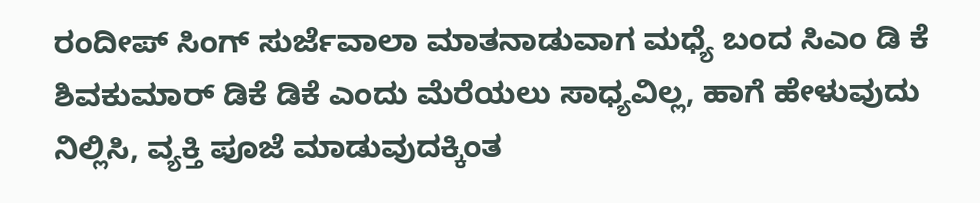ರಂದೀಪ್ ಸಿಂಗ್ ಸುರ್ಜೆವಾಲಾ ಮಾತನಾಡುವಾಗ ಮಧ್ಯೆ ಬಂದ ಸಿಎಂ ಡಿ ಕೆ ಶಿವಕುಮಾರ್ ಡಿಕೆ ಡಿಕೆ ಎಂದು ಮೆರೆಯಲು ಸಾಧ್ಯವಿಲ್ಲ, ಹಾಗೆ ಹೇಳುವುದು ನಿಲ್ಲಿಸಿ, ವ್ಯಕ್ತಿ ಪೂಜೆ ಮಾಡುವುದಕ್ಕಿಂತ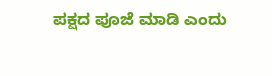ಪಕ್ಷದ ಪೂಜೆ ಮಾಡಿ ಎಂದು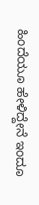ಹಿಂದೆಯೂ ಹೇಳಿದ್ದೇನೆ ಇಂದೂ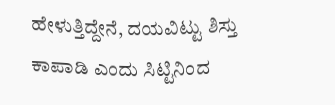ಹೇಳುತ್ತಿದ್ದೇನೆ, ದಯವಿಟ್ಟು ಶಿಸ್ತು ಕಾಪಾಡಿ ಎಂದು ಸಿಟ್ಟಿನಿಂದ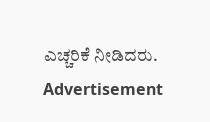ಎಚ್ಚರಿಕೆ ನೀಡಿದರು.
Advertisement